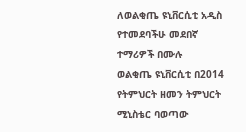ለወልቂጤ ዩኒቨርሲቲ አዲስ የተመደባችሁ መደበኛ ተማሪዎች በሙሉ
ወልቂጤ ዩኒቨርሲቲ በ2014 የትምህርት ዘመን ትምህርት ሚኒስቴር ባወጣው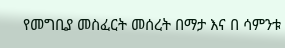የመግቢያ መስፈርት መሰረት በማታ እና በ ሳምንቱ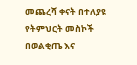መጨረሻ ቀናት በተለያዩ የትምህርት መስኮች በወልቂጤ እና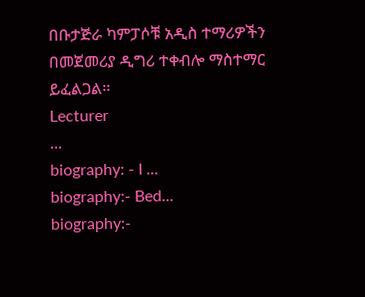በቡታጅራ ካምፓሶቹ አዲስ ተማሪዎችን በመጀመሪያ ዲግሪ ተቀብሎ ማስተማር ይፈልጋል፡፡
Lecturer
...
biography: - I ...
biography:- Bed...
biography:-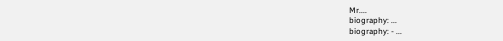Mr....
biography: ...
biography: - ...